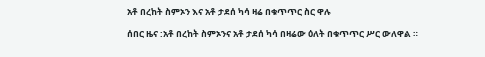አቶ በረከት ስምኦን እና አቶ ታደሰ ካሳ ዛሬ በቁጥጥር ስር ዋሉ

ሰበር ዜና :አቶ በረከት ስምኦንና አቶ ታደሰ ካሳ በዛሬው ዕለት በቁጥጥር ሥር ውለዋል ።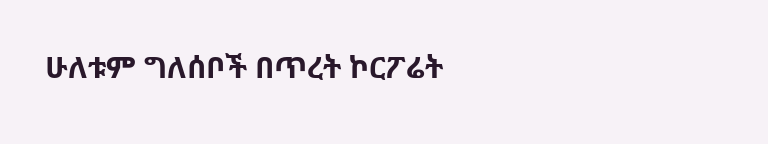ሁለቱም ግለሰቦች በጥረት ኮርፖሬት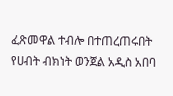ፈጽመዋል ተብሎ በተጠረጠሩበት የሀብት ብክነት ወንጀል አዲስ አበባ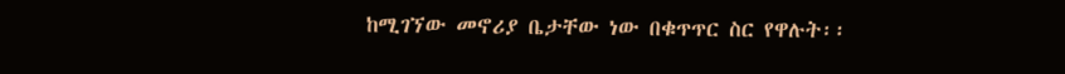ከሚገኘው መኖሪያ ቤታቸው ነው በቁጥጥር ስር የዋሉት፡፡